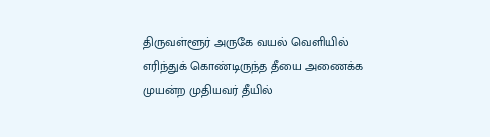திருவள்ளூர் அருகே வயல் வெளியில் எரிந்துக் கொண்டிருந்த தீயை அணைக்க முயன்ற முதியவர் தீயில்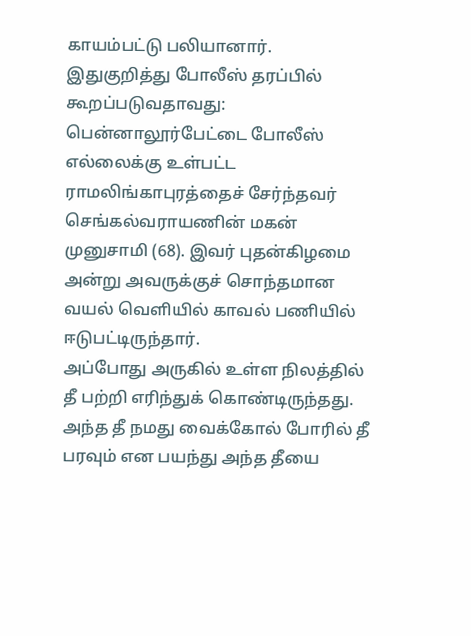காயம்பட்டு பலியானார்.
இதுகுறித்து போலீஸ் தரப்பில் கூறப்படுவதாவது: பென்னாலூர்பேட்டை போலீஸ் எல்லைக்கு உள்பட்ட ராமலிங்காபுரத்தைச் சேர்ந்தவர் செங்கல்வராயணின் மகன் முனுசாமி (68). இவர் புதன்கிழமை அன்று அவருக்குச் சொந்தமான வயல் வெளியில் காவல் பணியில் ஈடுபட்டிருந்தார்.
அப்போது அருகில் உள்ள நிலத்தில் தீ பற்றி எரிந்துக் கொண்டிருந்தது. அந்த தீ நமது வைக்கோல் போரில் தீ பரவும் என பயந்து அந்த தீயை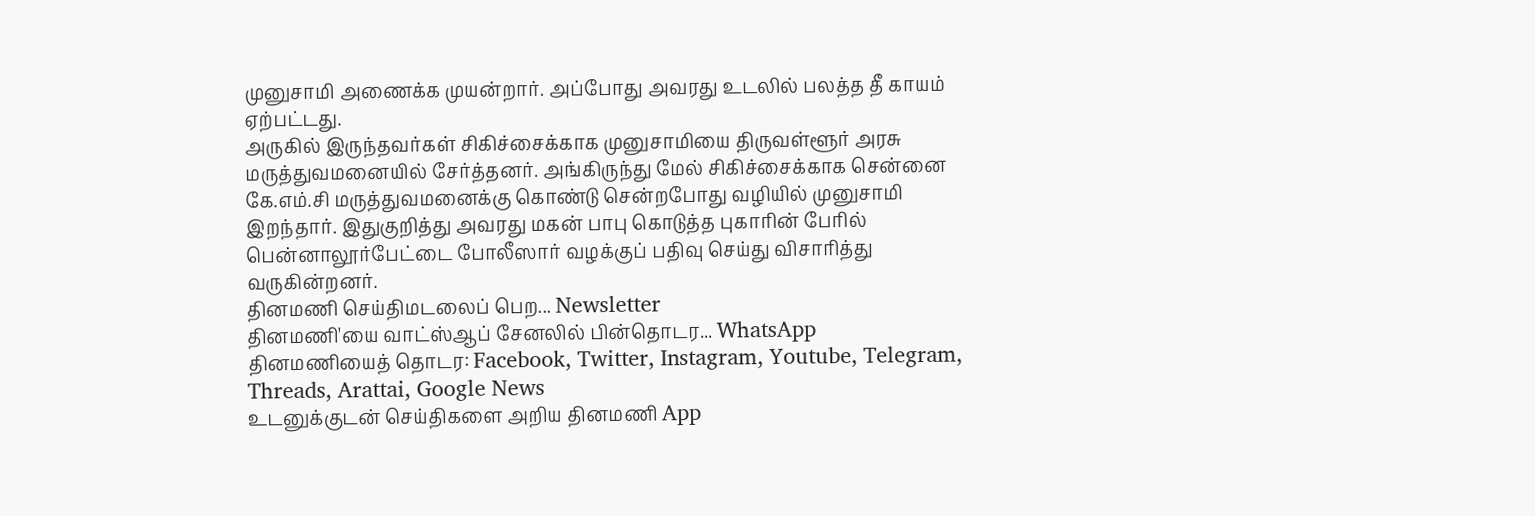முனுசாமி அணைக்க முயன்றார். அப்போது அவரது உடலில் பலத்த தீ காயம் ஏற்பட்டது.
அருகில் இருந்தவர்கள் சிகிச்சைக்காக முனுசாமியை திருவள்ளூர் அரசு மருத்துவமனையில் சேர்த்தனர். அங்கிருந்து மேல் சிகிச்சைக்காக சென்னை கே.எம்.சி மருத்துவமனைக்கு கொண்டு சென்றபோது வழியில் முனுசாமி இறந்தார். இதுகுறித்து அவரது மகன் பாபு கொடுத்த புகாரின் பேரில் பென்னாலூர்பேட்டை போலீஸார் வழக்குப் பதிவு செய்து விசாரித்து வருகின்றனர்.
தினமணி செய்திமடலைப் பெற... Newsletter
தினமணி'யை வாட்ஸ்ஆப் சேனலில் பின்தொடர... WhatsApp
தினமணியைத் தொடர: Facebook, Twitter, Instagram, Youtube, Telegram, Threads, Arattai, Google News
உடனுக்குடன் செய்திகளை அறிய தினமணி App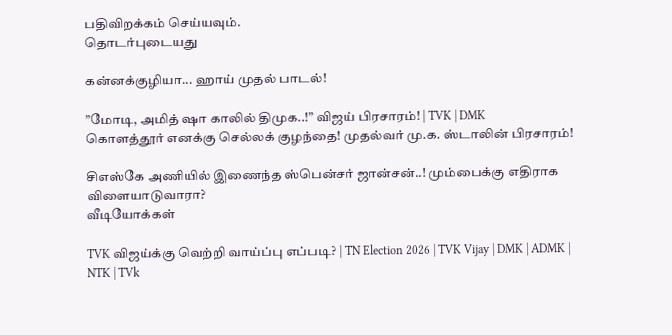பதிவிறக்கம் செய்யவும்.
தொடர்புடையது

கன்னக்குழியா... ஹாய் முதல் பாடல்!

”மோடி, அமித் ஷா காலில் திமுக..!” விஜய் பிரசாரம்! | TVK | DMK
கொளத்தூர் எனக்கு செல்லக் குழந்தை! முதல்வர் மு.க. ஸ்டாலின் பிரசாரம்!

சிஎஸ்கே அணியில் இணைந்த ஸ்பென்சர் ஜான்சன்..! மும்பைக்கு எதிராக விளையாடுவாரா?
வீடியோக்கள்

TVK விஜய்க்கு வெற்றி வாய்ப்பு எப்படி? | TN Election 2026 | TVK Vijay | DMK | ADMK | NTK | TVk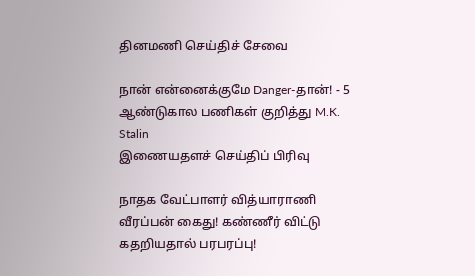தினமணி செய்திச் சேவை

நான் என்னைக்குமே Danger-தான்! - 5 ஆண்டுகால பணிகள் குறித்து M.K. Stalin
இணையதளச் செய்திப் பிரிவு

நாதக வேட்பாளர் வித்யாராணி வீரப்பன் கைது! கண்ணீர் விட்டு கதறியதால் பரபரப்பு!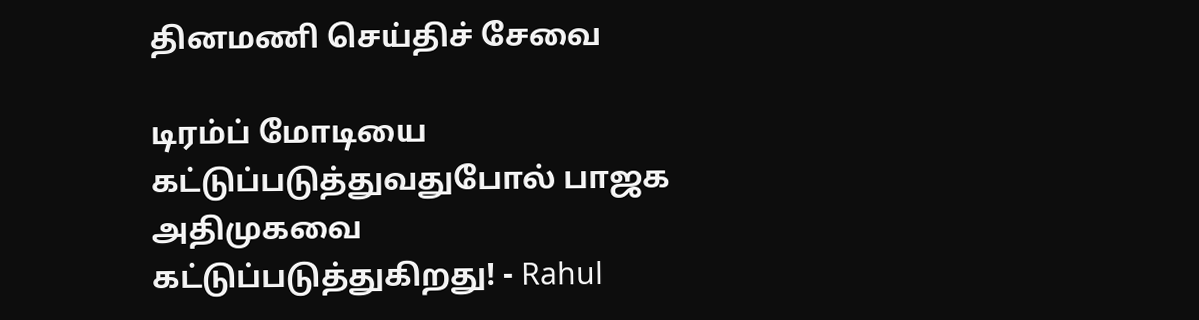தினமணி செய்திச் சேவை

டிரம்ப் மோடியை கட்டுப்படுத்துவதுபோல் பாஜக அதிமுகவை கட்டுப்படுத்துகிறது! - Rahul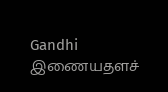Gandhi
இணையதளச்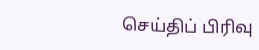செய்திப் பிரிவு